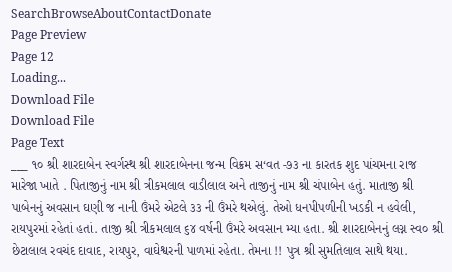SearchBrowseAboutContactDonate
Page Preview
Page 12
Loading...
Download File
Download File
Page Text
___ ૧૦ શ્રી શારદાબેન સ્વર્ગસ્થ શ્રી શારદાબેનના જન્મ વિક્રમ સ‘વત -૭૩ ના કારતક શુદ પાંચમના રાજ મારેજા ખાતે . પિતાજીનું નામ શ્રી ત્રીકમલાલ વાડીલાલ અને તાજીનું નામ શ્રી ચંપાબેન હતું. માતાજી શ્રી પાબેનનું અવસાન ઘણી જ નાની ઉંમરે એટલે ૩૩ ની ઉંમરે થએલું. તેઓ ધનપીપળીની ખડકી ન હવેલી, રાયપુરમાં રહેતાં હતાં. તાજી શ્રી ત્રીકમલાલ ૬૪ વર્ષની ઉંમરે અવસાન મ્યા હતા. શ્રી શારદાબેનનું લગ્ન સ્વ૦ શ્રી છેટાલાલ રવચંદ દાવાદ, રાયપુર, વાઘેશ્વરની પાળમાં રહેતા. તેમના !! પુત્ર શ્રી સુમતિલાલ સાથે થયા.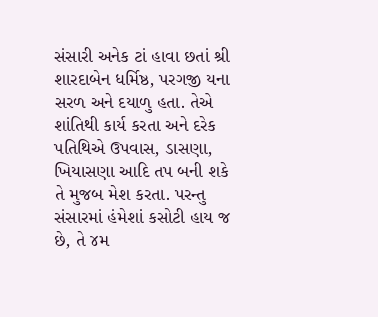સંસારી અનેક ટાં હાવા છતાં શ્રી શારદાબેન ધર્મિષ્ઠ, પરગજી યના સરળ અને દયાળુ હતા. તેએ શાંતિથી કાર્ય કરતા અને દરેક પતિથિએ ઉપવાસ, ડાસણા, ખિયાસણા આદિ તપ બની શકે તે મુજબ મેશ કરતા. પરન્તુ સંસારમાં હંમેશાં કસોટી હાય જ છે, તે ૪મ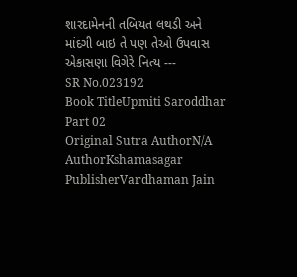શારદામેનની તબિયત લથડી અને માંદગી બાઇ તે પણ તેઓ ઉપવાસ એકાસણા વિગેરે નિત્ય ---
SR No.023192
Book TitleUpmiti Saroddhar Part 02
Original Sutra AuthorN/A
AuthorKshamasagar
PublisherVardhaman Jain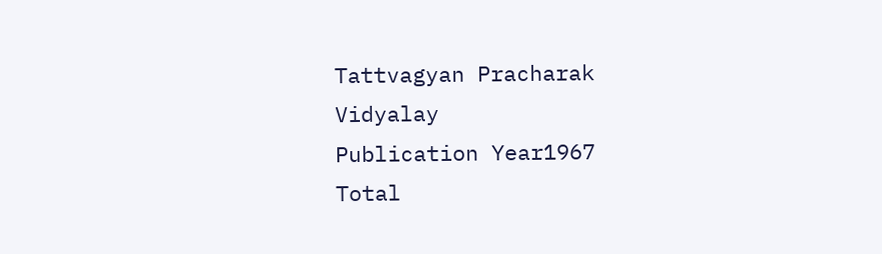Tattvagyan Pracharak Vidyalay
Publication Year1967
Total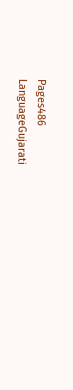Pages486
LanguageGujarati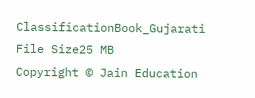ClassificationBook_Gujarati
File Size25 MB
Copyright © Jain Education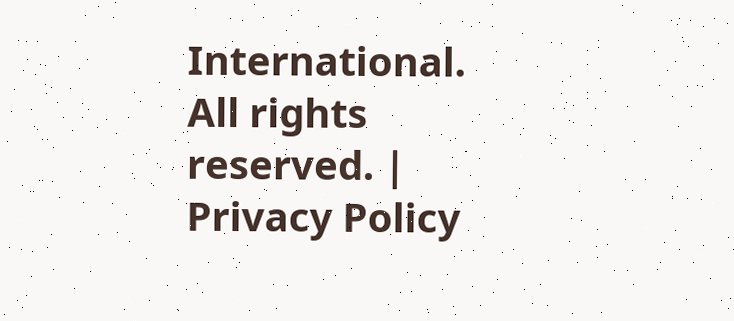International. All rights reserved. | Privacy Policy